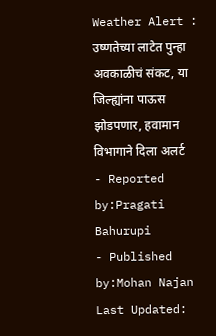Weather Alert : उष्णतेच्या लाटेत पुन्हा अवकाळीचं संकट, या जिल्ह्यांना पाऊस झोडपणार, हवामान विभागाने दिला अलर्ट
- Reported by:Pragati Bahurupi
- Published by:Mohan Najan
Last Updated: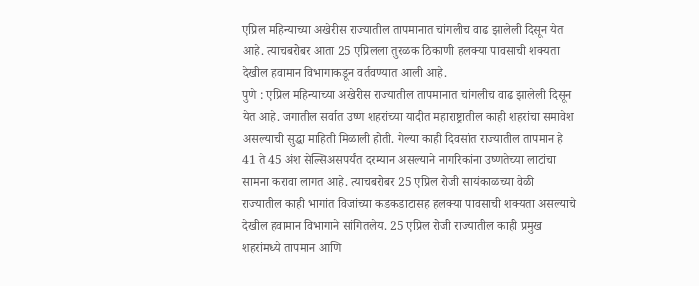एप्रिल महिन्याच्या अखेरीस राज्यातील तापमानात चांगलीच वाढ झालेली दिसून येत आहे. त्याचबरोबर आता 25 एप्रिलला तुरळक ठिकाणी हलक्या पावसाची शक्यता देखील हवामान विभागाकडून वर्तवण्यात आली आहे.
पुणे : एप्रिल महिन्याच्या अखेरीस राज्यातील तापमानात चांगलीच वाढ झालेली दिसून येत आहे. जगातील सर्वात उष्ण शहरांच्या यादीत महाराष्ट्रातील काही शहरांचा समावेश असल्याची सुद्धा माहिती मिळाली होती. गेल्या काही दिवसांत राज्यातील तापमान हे 41 ते 45 अंश सेल्सिअसपर्यंत दरम्यान असल्याने नागरिकांना उष्णतेच्या लाटांचा सामना करावा लागत आहे. त्याचबरोबर 25 एप्रिल रोजी सायंकाळच्या वेळी राज्यातील काही भागांत विजांच्या कडकडाटासह हलक्या पावसाची शक्यता असल्याचे देखील हवामान विभागाने सांगितलेय. 25 एप्रिल रोजी राज्यातील काही प्रमुख शहरांमध्ये तापमान आणि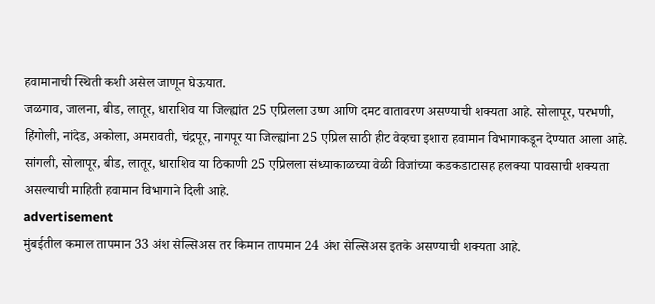हवामानाची स्थिती कशी असेल जाणून घेऊयात.
जळगाव, जालना, बीड, लातूर, धाराशिव या जिल्ह्यांत 25 एप्रिलला उष्ण आणि दमट वातावरण असण्याची शक्यता आहे. सोलापूर, परभणी, हिंगोली, नांदेड, अकोला, अमरावती, चंद्रपूर, नागपूर या जिल्ह्यांना 25 एप्रिल साठी हीट वेव्हचा इशारा हवामान विभागाकडून देण्यात आला आहे. सांगली, सोलापूर, बीड, लातूर, धाराशिव या ठिकाणी 25 एप्रिलला संध्याकाळच्या वेळी विजांच्या कडकडाटासह हलक्या पावसाची शक्यता असल्याची माहिती हवामान विभागाने दिली आहे.
advertisement
मुंबईतील कमाल तापमान 33 अंश सेल्सिअस तर किमान तापमान 24 अंश सेल्सिअस इतके असण्याची शक्यता आहे.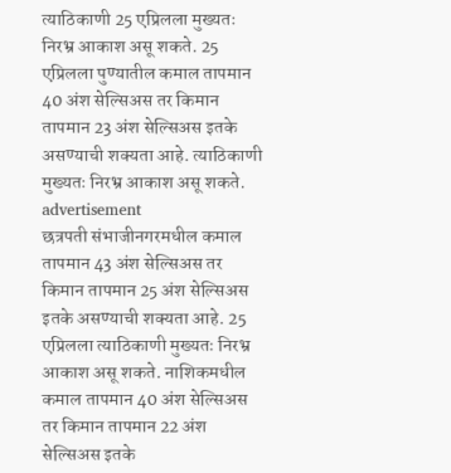त्याठिकाणी 25 एप्रिलला मुख्यतः निरभ्र आकाश असू शकते. 25 एप्रिलला पुण्यातील कमाल तापमान 40 अंश सेल्सिअस तर किमान तापमान 23 अंश सेल्सिअस इतके असण्याची शक्यता आहे. त्याठिकाणी मुख्यतः निरभ्र आकाश असू शकते.
advertisement
छत्रपती संभाजीनगरमधील कमाल तापमान 43 अंश सेल्सिअस तर किमान तापमान 25 अंश सेल्सिअस इतके असण्याची शक्यता आहे. 25 एप्रिलला त्याठिकाणी मुख्यतः निरभ्र आकाश असू शकते. नाशिकमधील कमाल तापमान 40 अंश सेल्सिअस तर किमान तापमान 22 अंश सेल्सिअस इतके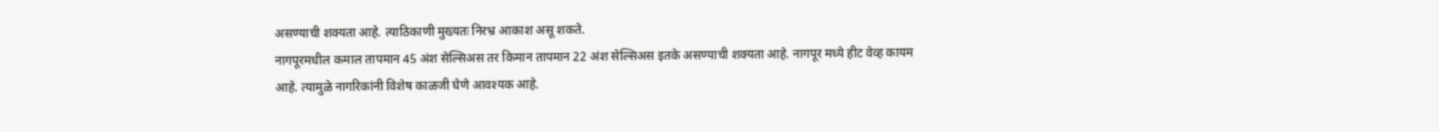असण्याची शक्यता आहे. त्याठिकाणी मुख्यतः निरभ्र आकाश असू शकते.
नागपूरमधील कमाल तापमान 45 अंश सेल्सिअस तर किमान तापमान 22 अंश सेल्सिअस इतके असण्याची शक्यता आहे. नागपूर मध्ये हीट वेव्ह कायम आहे. त्यामुळे नागरिकांनी विशेष काळजी घेणे आवश्यक आहे.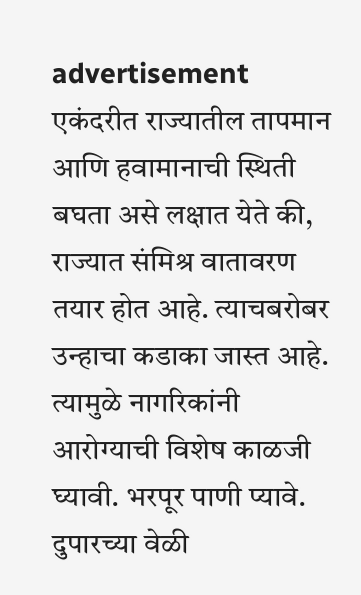advertisement
एकंदरीत राज्यातील तापमान आणि हवामानाची स्थिती बघता असे लक्षात येते की, राज्यात संमिश्र वातावरण तयार होत आहे. त्याचबरोबर उन्हाचा कडाका जास्त आहे. त्यामुळे नागरिकांनी आरोग्याची विशेष काळजी घ्यावी. भरपूर पाणी प्यावे. दुपारच्या वेळी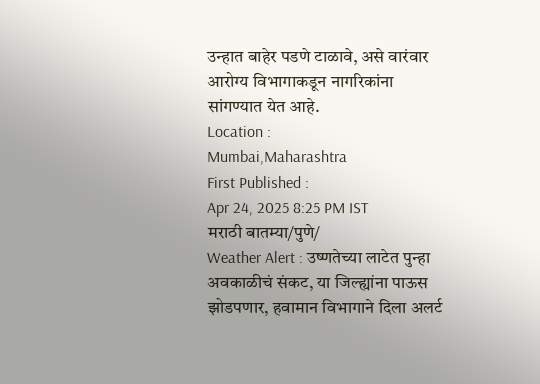उन्हात बाहेर पडणे टाळावे, असे वारंवार आरोग्य विभागाकडून नागरिकांना सांगण्यात येत आहे.
Location :
Mumbai,Maharashtra
First Published :
Apr 24, 2025 8:25 PM IST
मराठी बातम्या/पुणे/
Weather Alert : उष्णतेच्या लाटेत पुन्हा अवकाळीचं संकट, या जिल्ह्यांना पाऊस झोडपणार, हवामान विभागाने दिला अलर्ट